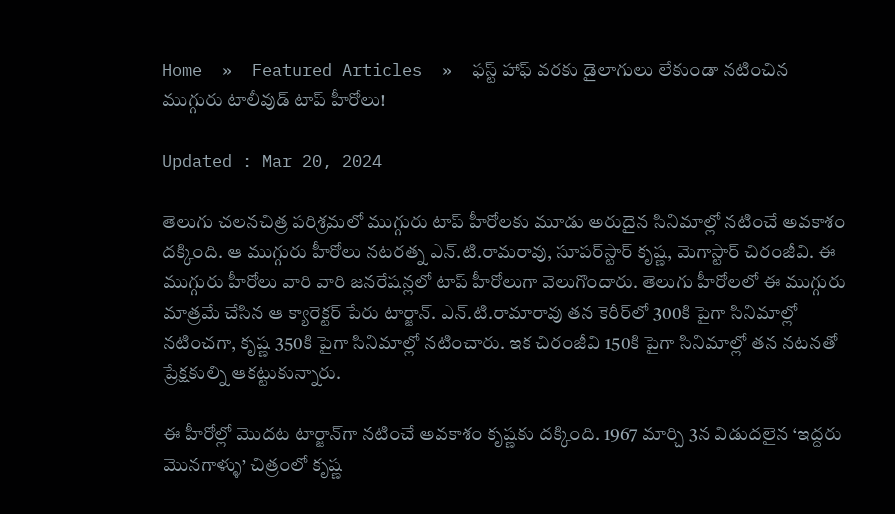Home  »  Featured Articles  »  ఫస్ట్‌ హాఫ్‌ వరకు డైలాగులు లేకుండా నటించిన ముగ్గురు టాలీవుడ్‌ టాప్‌ హీరోలు!

Updated : Mar 20, 2024

తెలుగు చలనచిత్ర పరిశ్రమలో ముగ్గురు టాప్‌ హీరోలకు మూడు అరుదైన సినిమాల్లో నటించే అవకాశం దక్కింది. ఆ ముగ్గురు హీరోలు నటరత్న ఎన్‌.టి.రామరావు, సూపర్‌స్టార్‌ కృష్ణ, మెగాస్టార్‌ చిరంజీవి. ఈ ముగ్గురు హీరోలు వారి వారి జనరేషన్లలో టాప్‌ హీరోలుగా వెలుగొందారు. తెలుగు హీరోలలో ఈ ముగ్గురు మాత్రమే చేసిన ఆ క్యారెక్టర్‌ పేరు టార్జాన్‌. ఎన్‌.టి.రామారావు తన కెరీర్‌లో 300కి పైగా సినిమాల్లో నటించగా, కృష్ణ 350కి పైగా సినిమాల్లో నటించారు. ఇక చిరంజీవి 150కి పైగా సినిమాల్లో తన నటనతో ప్రేక్షకుల్ని ఆకట్టుకున్నారు.

ఈ హీరోల్లో మొదట టార్జాన్‌గా నటించే అవకాశం కృష్ణకు దక్కింది. 1967 మార్చి 3న విడుదలైన ‘ఇద్దరు మొనగాళ్ళు’ చిత్రంలో కృష్ణ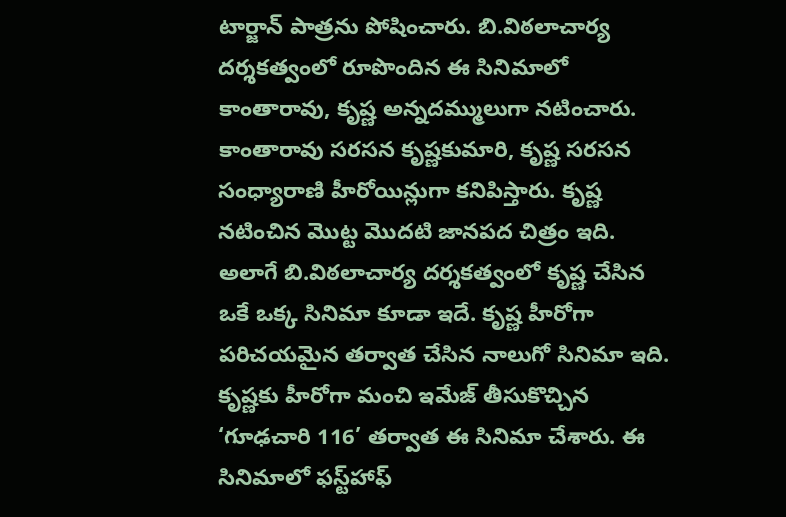టార్జాన్‌ పాత్రను పోషించారు. బి.విఠలాచార్య దర్శకత్వంలో రూపొందిన ఈ సినిమాలో కాంతారావు, కృష్ణ అన్నదమ్ములుగా నటించారు. కాంతారావు సరసన కృష్ణకుమారి, కృష్ణ సరసన సంధ్యారాణి హీరోయిన్లుగా కనిపిస్తారు. కృష్ణ నటించిన మొట్ట మొదటి జానపద చిత్రం ఇది. అలాగే బి.విఠలాచార్య దర్శకత్వంలో కృష్ణ చేసిన ఒకే ఒక్క సినిమా కూడా ఇదే. కృష్ణ హీరోగా పరిచయమైన తర్వాత చేసిన నాలుగో సినిమా ఇది. కృష్ణకు హీరోగా మంచి ఇమేజ్‌ తీసుకొచ్చిన ‘గూఢచారి 116’ తర్వాత ఈ సినిమా చేశారు. ఈ సినిమాలో ఫస్ట్‌హాఫ్‌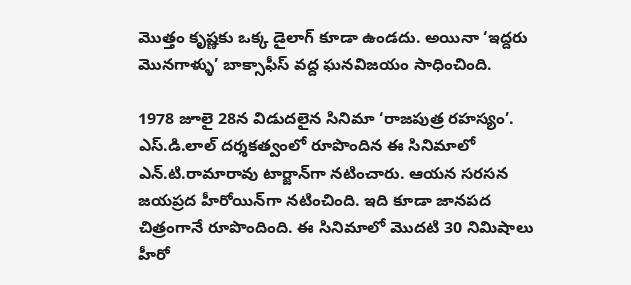మొత్తం కృష్ణకు ఒక్క డైలాగ్‌ కూడా ఉండదు. అయినా ‘ఇద్దరు మొనగాళ్ళు’ బాక్సాఫీస్‌ వద్ద ఘనవిజయం సాధించింది.

1978 జూలై 28న విడుదలైన సినిమా ‘రాజపుత్ర రహస్యం’. ఎస్‌.డి.లాల్‌ దర్శకత్వంలో రూపొందిన ఈ సినిమాలో ఎన్‌.టి.రామారావు టార్జాన్‌గా నటించారు. ఆయన సరసన జయప్రద హీరోయిన్‌గా నటించింది. ఇది కూడా జానపద చిత్రంగానే రూపొందింది. ఈ సినిమాలో మొదటి 30 నిమిషాలు హీరో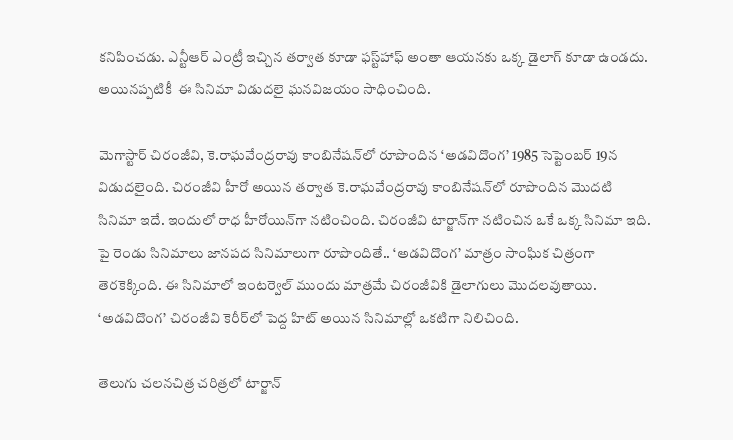కనిపించడు. ఎన్టీఆర్‌ ఎంట్రీ ఇచ్చిన తర్వాత కూడా ఫస్ట్‌హాఫ్‌ అంతా ఆయనకు ఒక్క డైలాగ్‌ కూడా ఉండదు. అయినప్పటికీ  ఈ సినిమా విడుదలై ఘనవిజయం సాధించింది.

మెగాస్టార్‌ చిరంజీవి, కె.రాఘవేంద్రరావు కాంబినేషన్‌లో రూపొందిన ‘అడవిదొంగ’ 1985 సెప్టెంబర్‌ 19న విడుదలైంది. చిరంజీవి హీరో అయిన తర్వాత కె.రాఘవేంద్రరావు కాంబినేషన్‌లో రూపొందిన మొదటి సినిమా ఇదే. ఇందులో రాధ హీరోయిన్‌గా నటించింది. చిరంజీవి టార్జాన్‌గా నటించిన ఒకే ఒక్క సినిమా ఇది. పై రెండు సినిమాలు జానపద సినిమాలుగా రూపొందితే.. ‘అడవిదొంగ’ మాత్రం సాంఘిక చిత్రంగా తెరకెక్కింది. ఈ సినిమాలో ఇంటర్వెల్‌ ముందు మాత్రమే చిరంజీవికి డైలాగులు మొదలవుతాయి. ‘అడవిదొంగ’ చిరంజీవి కెరీర్‌లో పెద్ద హిట్‌ అయిన సినిమాల్లో ఒకటిగా నిలిచింది.

తెలుగు చలనచిత్ర చరిత్రలో టార్జాన్‌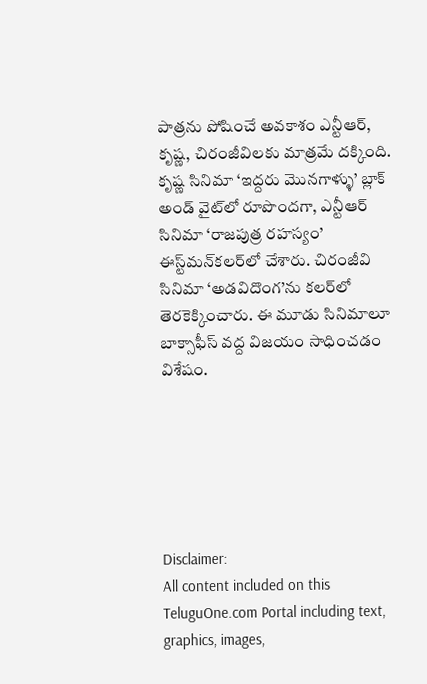పాత్రను పోషించే అవకాశం ఎన్టీఆర్‌, కృష్ణ, చిరంజీవిలకు మాత్రమే దక్కింది. కృష్ణ సినిమా ‘ఇద్దరు మొనగాళ్ళు’ బ్లాక్‌ అండ్‌ వైట్‌లో రూపొందగా, ఎన్టీఆర్‌ సినిమా ‘రాజపుత్ర రహస్యం’ ఈస్ట్‌మన్‌కలర్‌లో చేశారు. చిరంజీవి సినిమా ‘అడవిదొంగ’ను కలర్‌లో తెరకెక్కించారు. ఈ మూడు సినిమాలూ బాక్సాఫీస్‌ వద్ద విజయం సాధించడం విశేషం.






Disclaimer:
All content included on this TeluguOne.com Portal including text, graphics, images,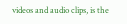videos and audio clips, is the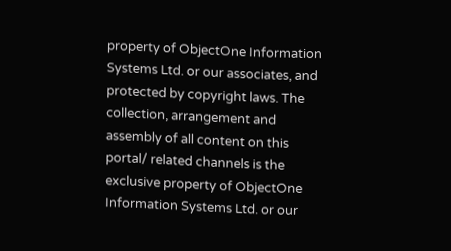property of ObjectOne Information Systems Ltd. or our associates, and protected by copyright laws. The collection, arrangement and assembly of all content on this portal/ related channels is the exclusive property of ObjectOne Information Systems Ltd. or our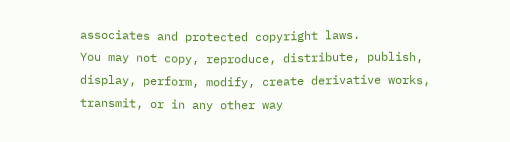associates and protected copyright laws.
You may not copy, reproduce, distribute, publish, display, perform, modify, create derivative works, transmit, or in any other way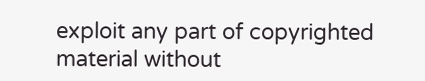exploit any part of copyrighted material without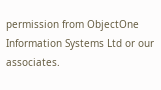permission from ObjectOne Information Systems Ltd or our associates.